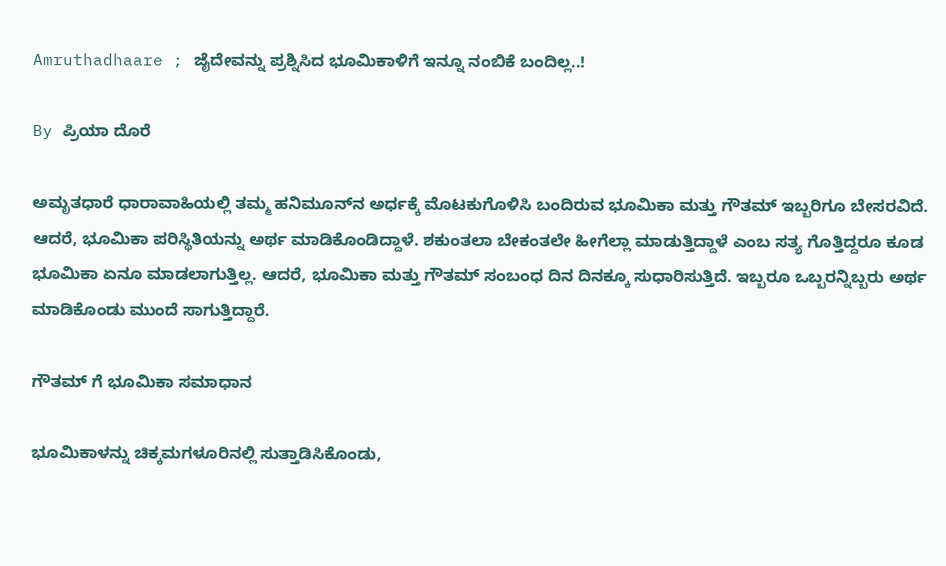Amruthadhaare ; ಜೈದೇವನ್ನು ಪ್ರಶ್ನಿಸಿದ ಭೂಮಿಕಾಳಿಗೆ ಇನ್ನೂ ನಂಬಿಕೆ ಬಂದಿಲ್ಲ..!

By ಪ್ರಿಯಾ ದೊರೆ

ಅಮೃತಧಾರೆ ಧಾರಾವಾಹಿಯಲ್ಲಿ ತಮ್ಮ ಹನಿಮೂನ್‌ನ ಅರ್ಧಕ್ಕೆ ಮೊಟಕುಗೊಳಿಸಿ ಬಂದಿರುವ ಭೂಮಿಕಾ ಮತ್ತು ಗೌತಮ್ ಇಬ್ಬರಿಗೂ ಬೇಸರವಿದೆ. ಆದರೆ, ಭೂಮಿಕಾ ಪರಿಸ್ಥಿತಿಯನ್ನು ಅರ್ಥ ಮಾಡಿಕೊಂಡಿದ್ದಾಳೆ. ಶಕುಂತಲಾ ಬೇಕಂತಲೇ ಹೀಗೆಲ್ಲಾ ಮಾಡುತ್ತಿದ್ದಾಳೆ ಎಂಬ ಸತ್ಯ ಗೊತ್ತಿದ್ದರೂ ಕೂಡ ಭೂಮಿಕಾ ಏನೂ ಮಾಡಲಾಗುತ್ತಿಲ್ಲ. ಆದರೆ, ಭೂಮಿಕಾ ಮತ್ತು ಗೌತಮ್ ಸಂಬಂಧ ದಿನ ದಿನಕ್ಕೂ ಸುಧಾರಿಸುತ್ತಿದೆ. ಇಬ್ಬರೂ ಒಬ್ಬರನ್ನಿಬ್ಬರು ಅರ್ಥ ಮಾಡಿಕೊಂಡು ಮುಂದೆ ಸಾಗುತ್ತಿದ್ದಾರೆ.

ಗೌತಮ್ ಗೆ ಭೂಮಿಕಾ ಸಮಾಧಾನ

ಭೂಮಿಕಾಳನ್ನು ಚಿಕ್ಕಮಗಳೂರಿನಲ್ಲಿ ಸುತ್ತಾಡಿಸಿಕೊಂಡು,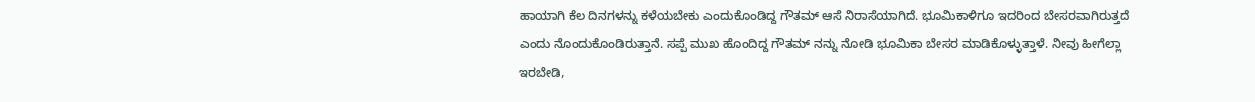ಹಾಯಾಗಿ ಕೆಲ ದಿನಗಳನ್ನು ಕಳೆಯಬೇಕು ಎಂದುಕೊಂಡಿದ್ದ ಗೌತಮ್ ಆಸೆ ನಿರಾಸೆಯಾಗಿದೆ. ಭೂಮಿಕಾಳಿಗೂ ಇದರಿಂದ ಬೇಸರವಾಗಿರುತ್ತದೆ ಎಂದು ನೊಂದುಕೊಂಡಿರುತ್ತಾನೆ. ಸಪ್ಪೆ ಮುಖ ಹೊಂದಿದ್ದ ಗೌತಮ್ ನನ್ನು ನೋಡಿ ಭೂಮಿಕಾ ಬೇಸರ ಮಾಡಿಕೊಳ್ಳುತ್ತಾಳೆ. ನೀವು ಹೀಗೆಲ್ಲಾ ಇರಬೇಡಿ,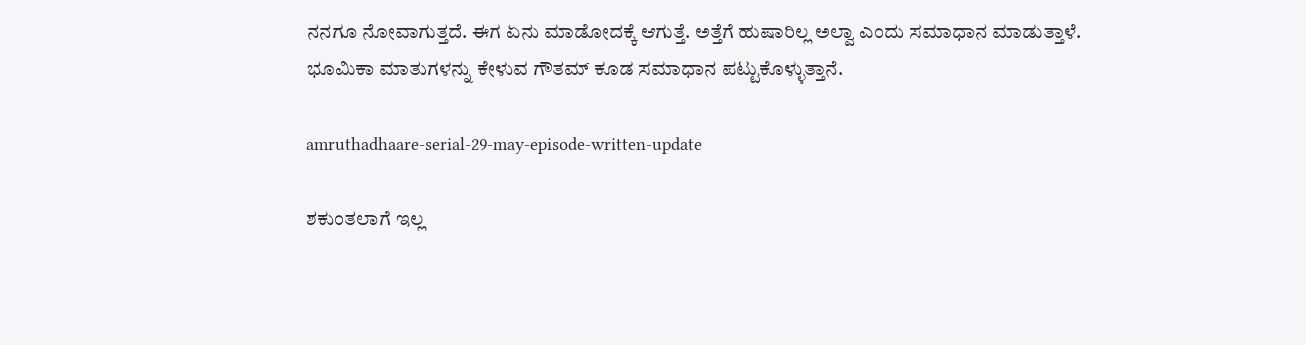ನನಗೂ ನೋವಾಗುತ್ತದೆ. ಈಗ ಏನು ಮಾಡೋದಕ್ಕೆ ಆಗುತ್ತೆ. ಅತ್ತೆಗೆ ಹುಷಾರಿಲ್ಲ ಅಲ್ವಾ ಎಂದು ಸಮಾಧಾನ ಮಾಡುತ್ತಾಳೆ. ಭೂಮಿಕಾ ಮಾತುಗಳನ್ನು ಕೇಳುವ ಗೌತಮ್ ಕೂಡ ಸಮಾಧಾನ ಪಟ್ಟುಕೊಳ್ಳುತ್ತಾನೆ.

amruthadhaare-serial-29-may-episode-written-update

ಶಕುಂತಲಾಗೆ ಇಲ್ಲ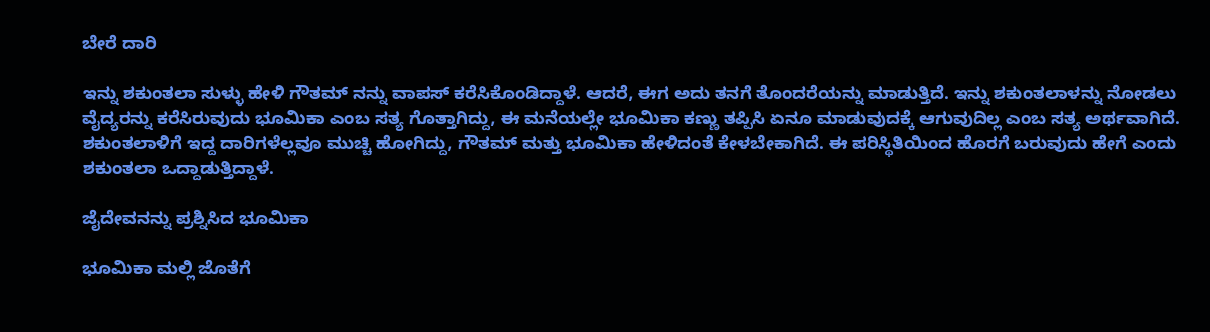ಬೇರೆ ದಾರಿ

ಇನ್ನು ಶಕುಂತಲಾ ಸುಳ್ಳು ಹೇಳಿ ಗೌತಮ್ ನನ್ನು ವಾಪಸ್ ಕರೆಸಿಕೊಂಡಿದ್ದಾಳೆ. ಆದರೆ, ಈಗ ಅದು ತನಗೆ ತೊಂದರೆಯನ್ನು ಮಾಡುತ್ತಿದೆ. ಇನ್ನು ಶಕುಂತಲಾಳನ್ನು ನೋಡಲು ವೈದ್ಯರನ್ನು ಕರೆಸಿರುವುದು ಭೂಮಿಕಾ ಎಂಬ ಸತ್ಯ ಗೊತ್ತಾಗಿದ್ದು, ಈ ಮನೆಯಲ್ಲೇ ಭೂಮಿಕಾ ಕಣ್ಣು ತಪ್ಪಿಸಿ ಏನೂ ಮಾಡುವುದಕ್ಕೆ ಆಗುವುದಿಲ್ಲ ಎಂಬ ಸತ್ಯ ಅರ್ಥವಾಗಿದೆ. ಶಕುಂತಲಾಳಿಗೆ ಇದ್ದ ದಾರಿಗಳೆಲ್ಲವೂ ಮುಚ್ಚಿ ಹೋಗಿದ್ದು, ಗೌತಮ್ ಮತ್ತು ಭೂಮಿಕಾ ಹೇಳಿದಂತೆ ಕೇಳಬೇಕಾಗಿದೆ. ಈ ಪರಿಸ್ಥಿತಿಯಿಂದ ಹೊರಗೆ ಬರುವುದು ಹೇಗೆ ಎಂದು ಶಕುಂತಲಾ ಒದ್ದಾಡುತ್ತಿದ್ದಾಳೆ.

ಜೈದೇವನನ್ನು ಪ್ರಶ್ನಿಸಿದ ಭೂಮಿಕಾ

ಭೂಮಿಕಾ ಮಲ್ಲಿ ಜೊತೆಗೆ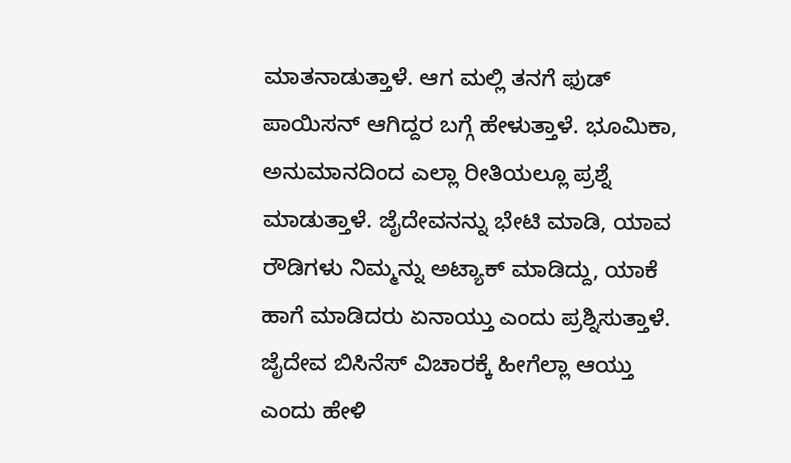ಮಾತನಾಡುತ್ತಾಳೆ. ಆಗ ಮಲ್ಲಿ ತನಗೆ ಫುಡ್ ಪಾಯಿಸನ್ ಆಗಿದ್ದರ ಬಗ್ಗೆ ಹೇಳುತ್ತಾಳೆ. ಭೂಮಿಕಾ, ಅನುಮಾನದಿಂದ ಎಲ್ಲಾ ರೀತಿಯಲ್ಲೂ ಪ್ರಶ್ನೆ ಮಾಡುತ್ತಾಳೆ. ಜೈದೇವನನ್ನು ಭೇಟಿ ಮಾಡಿ, ಯಾವ ರೌಡಿಗಳು ನಿಮ್ಮನ್ನು ಅಟ್ಯಾಕ್ ಮಾಡಿದ್ದು, ಯಾಕೆ ಹಾಗೆ ಮಾಡಿದರು ಏನಾಯ್ತು ಎಂದು ಪ್ರಶ್ನಿಸುತ್ತಾಳೆ. ಜೈದೇವ ಬಿಸಿನೆಸ್ ವಿಚಾರಕ್ಕೆ ಹೀಗೆಲ್ಲಾ ಆಯ್ತು ಎಂದು ಹೇಳಿ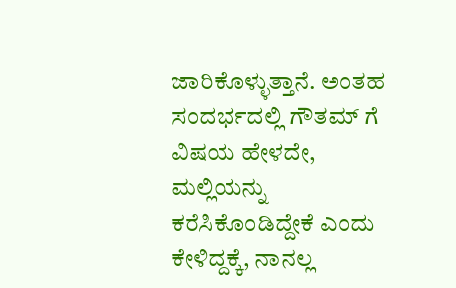ಜಾರಿಕೊಳ್ಳುತ್ತಾನೆ. ಅಂತಹ ಸಂದರ್ಭದಲ್ಲಿ ಗೌತಮ್ ಗೆ ವಿಷಯ ಹೇಳದೇ, ಮಲ್ಲಿಯನ್ನು ಕರೆಸಿಕೊಂಡಿದ್ದೇಕೆ ಎಂದು ಕೇಳಿದ್ದಕ್ಕೆ, ನಾನಲ್ಲ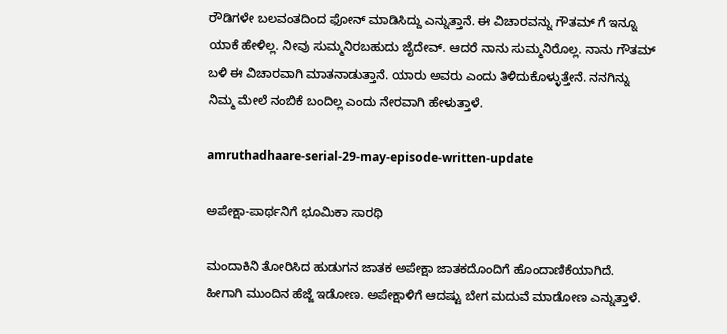ರೌಡಿಗಳೇ ಬಲವಂತದಿಂದ ಫೋನ್ ಮಾಡಿಸಿದ್ದು ಎನ್ನುತ್ತಾನೆ. ಈ ವಿಚಾರವನ್ನು ಗೌತಮ್ ಗೆ ಇನ್ನೂ ಯಾಕೆ ಹೇಳಿಲ್ಲ. ನೀವು ಸುಮ್ಮನಿರಬಹುದು ಜೈದೇವ್. ಆದರೆ ನಾನು ಸುಮ್ಮನಿರೊಲ್ಲ. ನಾನು ಗೌತಮ್ ಬಳಿ ಈ ವಿಚಾರವಾಗಿ ಮಾತನಾಡುತ್ತಾನೆ. ಯಾರು ಅವರು ಎಂದು ತಿಳಿದುಕೊಳ್ಳುತ್ತೇನೆ. ನನಗಿನ್ನು ನಿಮ್ಮ ಮೇಲೆ ನಂಬಿಕೆ ಬಂದಿಲ್ಲ ಎಂದು ನೇರವಾಗಿ ಹೇಳುತ್ತಾಳೆ.

amruthadhaare-serial-29-may-episode-written-update

ಅಪೇಕ್ಷಾ-ಪಾರ್ಥನಿಗೆ ಭೂಮಿಕಾ ಸಾರಥಿ

ಮಂದಾಕಿನಿ ತೋರಿಸಿದ ಹುಡುಗನ ಜಾತಕ ಅಪೇಕ್ಷಾ ಜಾತಕದೊಂದಿಗೆ ಹೊಂದಾಣಿಕೆಯಾಗಿದೆ. ಹೀಗಾಗಿ ಮುಂದಿನ ಹೆಜ್ಜೆ ಇಡೋಣ. ಅಪೇಕ್ಷಾಳಿಗೆ ಆದಷ್ಟು ಬೇಗ ಮದುವೆ ಮಾಡೋಣ ಎನ್ನುತ್ತಾಳೆ.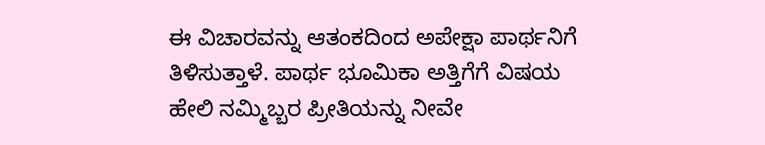ಈ ವಿಚಾರವನ್ನು ಆತಂಕದಿಂದ ಅಪೇಕ್ಷಾ ಪಾರ್ಥನಿಗೆ ತಿಳಿಸುತ್ತಾಳೆ. ಪಾರ್ಥ ಭೂಮಿಕಾ ಅತ್ತಿಗೆಗೆ ವಿಷಯ ಹೇಲಿ ನಮ್ಮಿಬ್ಬರ ಪ್ರೀತಿಯನ್ನು ನೀವೇ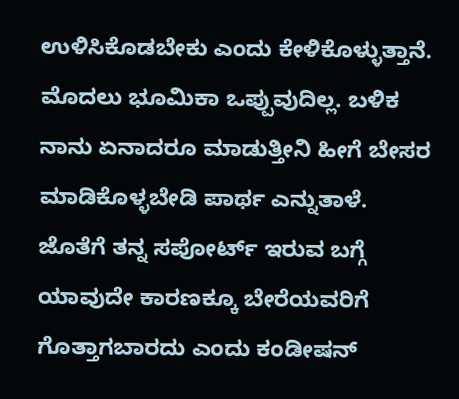ಉಳಿಸಿಕೊಡಬೇಕು ಎಂದು ಕೇಳಿಕೊಳ್ಳುತ್ತಾನೆ. ಮೊದಲು ಭೂಮಿಕಾ ಒಪ್ಪುವುದಿಲ್ಲ. ಬಳಿಕ ನಾನು ಏನಾದರೂ ಮಾಡುತ್ತೀನಿ ಹೀಗೆ ಬೇಸರ ಮಾಡಿಕೊಳ್ಳಬೇಡಿ ಪಾರ್ಥ ಎನ್ನುತಾಳೆ. ಜೊತೆಗೆ ತನ್ನ ಸಪೋರ್ಟ್ ಇರುವ ಬಗ್ಗೆ ಯಾವುದೇ ಕಾರಣಕ್ಕೂ ಬೇರೆಯವರಿಗೆ ಗೊತ್ತಾಗಬಾರದು ಎಂದು ಕಂಡೀಷನ್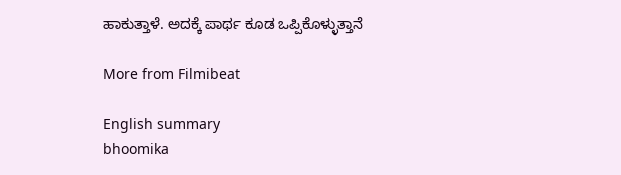ಹಾಕುತ್ತಾಳೆ. ಅದಕ್ಕೆ ಪಾರ್ಥ ಕೂಡ ಒಪ್ಪಿಕೊಳ್ಳುತ್ತಾನೆ

More from Filmibeat

English summary
bhoomika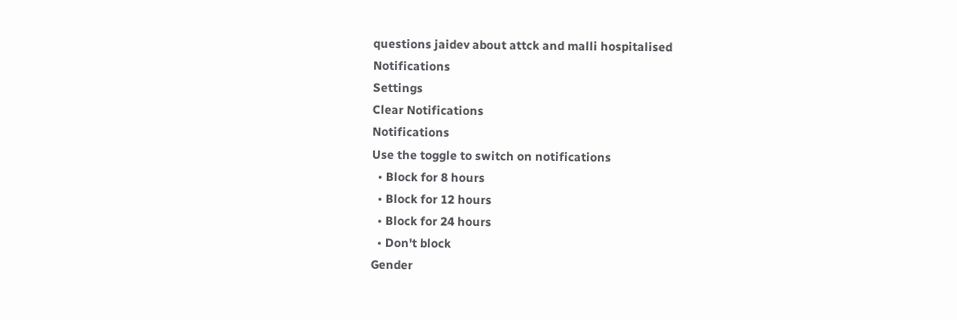questions jaidev about attck and malli hospitalised
Notifications
Settings
Clear Notifications
Notifications
Use the toggle to switch on notifications
  • Block for 8 hours
  • Block for 12 hours
  • Block for 24 hours
  • Don't block
Gender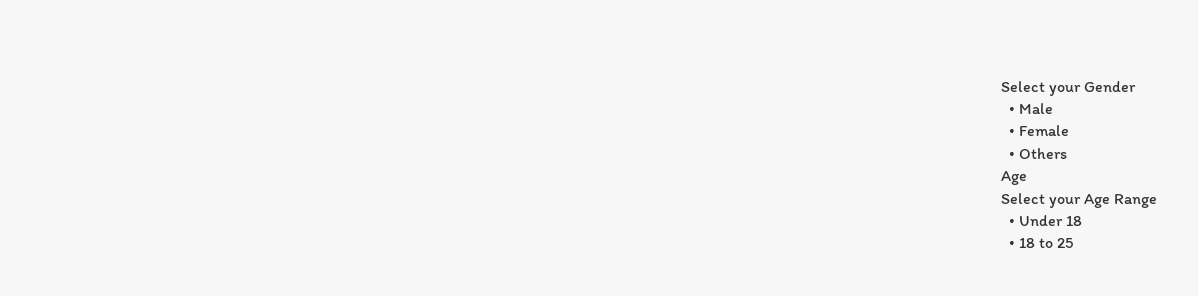Select your Gender
  • Male
  • Female
  • Others
Age
Select your Age Range
  • Under 18
  • 18 to 25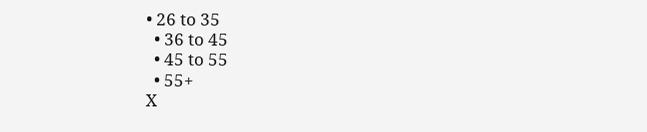• 26 to 35
  • 36 to 45
  • 45 to 55
  • 55+
X